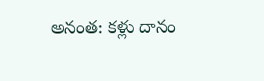అనంత: కళ్లు దానం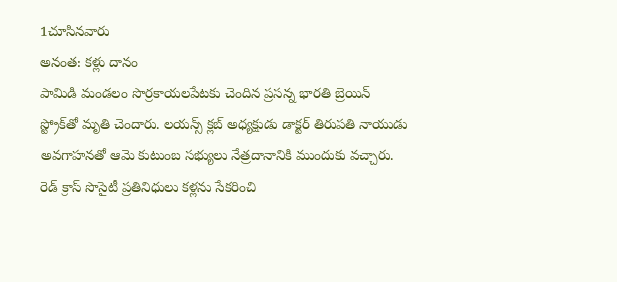1చూసినవారు
అనంత: కళ్లు దానం
పామిడి మండలం సొర్రకాయలపేటకు చెందిన ప్రసన్న భారతి బ్రెయిన్ స్ట్రోక్‌తో మృతి చెందారు. లయన్స్ క్లబ్ అధ్యక్షుడు డాక్టర్ తిరుపతి నాయుడు అవగాహనతో ఆమె కుటుంబ సభ్యులు నేత్రదానానికి ముందుకు వచ్చారు. రెడ్ క్రాస్ సొసైటీ ప్రతినిధులు కళ్లను సేకరించి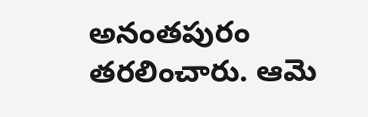అనంతపురం తరలించారు. ఆమె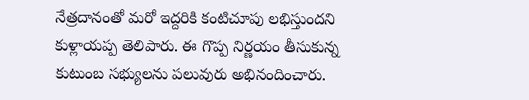నేత్రదానంతో మరో ఇద్దరికి కంటిచూపు లభిస్తుందని కుళ్లాయప్ప తెలిపారు. ఈ గొప్ప నిర్ణయం తీసుకున్న కుటుంబ సభ్యులను పలువురు అభినందించారు.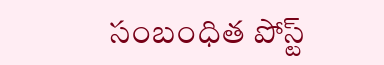సంబంధిత పోస్ట్